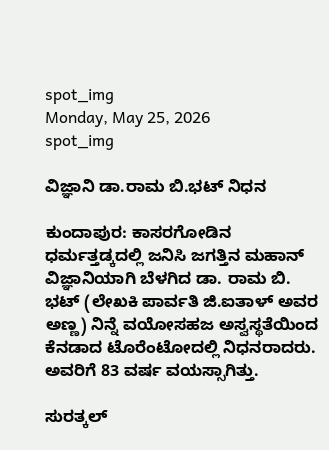spot_img
Monday, May 25, 2026
spot_img

ವಿಜ್ಞಾನಿ ಡಾ.ರಾಮ ಬಿ.ಭಟ್ ನಿಧನ

ಕುಂದಾಪುರ: ಕಾಸರಗೋಡಿನ ಧರ್ಮತ್ತಡ್ಕದಲ್ಲಿ ಜನಿಸಿ ಜಗತ್ತಿನ ಮಹಾನ್ ವಿಜ್ಞಾನಿಯಾಗಿ ಬೆಳಗಿದ ಡಾ. ರಾಮ ಬಿ. ಭಟ್ (ಲೇಖಕಿ ಪಾರ್ವತಿ ಜಿ.ಐತಾಳ್ ಅವರ ಅಣ್ಣ) ನಿನ್ನೆ ವಯೋಸಹಜ ಅಸ್ವಸ್ಥತೆಯಿಂದ ಕೆನಡಾದ ಟೊರೆಂಟೋದಲ್ಲಿ ನಿಧನರಾದರು. ಅವರಿಗೆ 83 ವರ್ಷ ವಯಸ್ಸಾಗಿತ್ತು.

ಸುರತ್ಕಲ್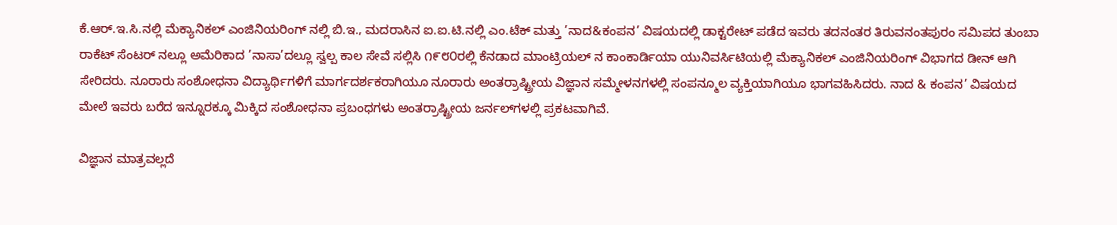ಕೆ.ಆರ್.ಇ.ಸಿ.ನಲ್ಲಿ ಮೆಕ್ಯಾನಿಕಲ್ ಎಂಜಿನಿಯರಿಂಗ್ ನಲ್ಲಿ ಬಿ.ಇ., ಮದರಾಸಿನ ಐ.ಐ.ಟಿ.ನಲ್ಲಿ ಎಂ.ಟೆಕ್ ಮತ್ತು ’ನಾದ&ಕಂಪನ’ ವಿಷಯದಲ್ಲಿ ಡಾಕ್ಟರೇಟ್ ಪಡೆದ ಇವರು ತದನಂತರ ತಿರುವನಂತಪುರಂ ಸಮಿಪದ ತುಂಬಾ ರಾಕೆಟ್ ಸೆಂಟರ್ ನಲ್ಲೂ ಅಮೆರಿಕಾದ ’ನಾಸಾ’ದಲ್ಲೂ ಸ್ವಲ್ಪ ಕಾಲ ಸೇವೆ ಸಲ್ಲಿಸಿ ೧೯೮೦ರಲ್ಲಿ ಕೆನಡಾದ ಮಾಂಟ್ರಿಯಲ್ ನ ಕಾಂಕಾರ್ಡಿಯಾ ಯುನಿವರ್ಸಿಟಿಯಲ್ಲಿ ಮೆಕ್ಯಾನಿಕಲ್ ಎಂಜಿನಿಯರಿಂಗ್ ವಿಭಾಗದ ಡೀನ್ ಆಗಿ ಸೇರಿದರು. ನೂರಾರು ಸಂಶೋಧನಾ ವಿದ್ಯಾರ್ಥಿಗಳಿಗೆ ಮಾರ್ಗದರ್ಶಕರಾಗಿಯೂ ನೂರಾರು ಅಂತರ್ರಾಷ್ಟ್ರೀಯ ವಿಜ್ಞಾನ ಸಮ್ಮೇಳನಗಳಲ್ಲಿ ಸಂಪನ್ಮೂಲ ವ್ಯಕ್ತಿಯಾಗಿಯೂ ಭಾಗವಹಿಸಿದರು. ನಾದ & ಕಂಪನ’ ವಿಷಯದ ಮೇಲೆ ಇವರು ಬರೆದ ಇನ್ನೂರಕ್ಕೂ ಮಿಕ್ಕಿದ ಸಂಶೋಧನಾ ಪ್ರಬಂಧಗಳು ಅಂತರ್ರಾಷ್ಟ್ರೀಯ ಜರ್ನಲ್‌ಗಳಲ್ಲಿ ಪ್ರಕಟವಾಗಿವೆ.

ವಿಜ್ಞಾನ ಮಾತ್ರವಲ್ಲದೆ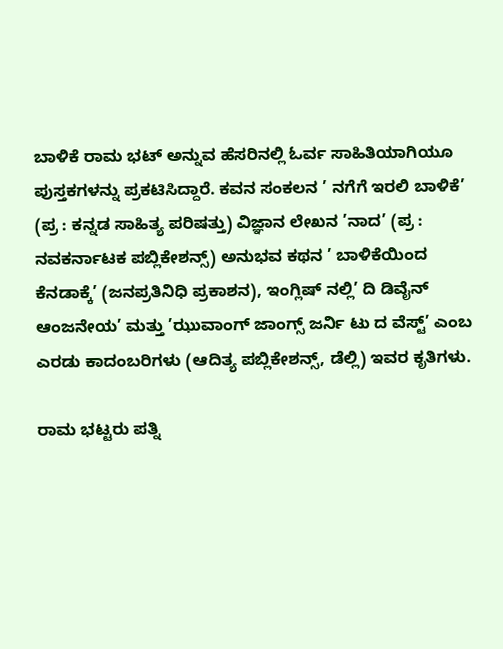ಬಾಳಿಕೆ ರಾಮ ಭಟ್ ಅನ್ನುವ ಹೆಸರಿನಲ್ಲಿ ಓರ್ವ ಸಾಹಿತಿಯಾಗಿಯೂ ಪುಸ್ತಕಗಳನ್ನು ಪ್ರಕಟಿಸಿದ್ದಾರೆ. ಕವನ ಸಂಕಲನ ’ ನಗೆಗೆ ಇರಲಿ ಬಾಳಿಕೆ’ (ಪ್ರ : ಕನ್ನಡ ಸಾಹಿತ್ಯ ಪರಿಷತ್ತು) ವಿಜ್ಞಾನ ಲೇಖನ ’ನಾದ’ (ಪ್ರ : ನವಕರ್ನಾಟಕ ಪಬ್ಲಿಕೇಶನ್ಸ್) ಅನುಭವ ಕಥನ ’ ಬಾಳಿಕೆಯಿಂದ ಕೆನಡಾಕ್ಕೆ’ (ಜನಪ್ರತಿನಿಧಿ ಪ್ರಕಾಶನ), ಇಂಗ್ಲಿಷ್ ನಲ್ಲಿ’ ದಿ ಡಿವೈನ್ ಆಂಜನೇಯ’ ಮತ್ತು ’ಝುವಾಂಗ್ ಜಾಂಗ್ಸ್ ಜರ್ನಿ ಟು ದ ವೆಸ್ಟ್’ ಎಂಬ ಎರಡು ಕಾದಂಬರಿಗಳು (ಆದಿತ್ಯ ಪಬ್ಲಿಕೇಶನ್ಸ್, ಡೆಲ್ಲಿ) ಇವರ ಕೃತಿಗಳು.

ರಾಮ ಭಟ್ಟರು ಪತ್ನಿ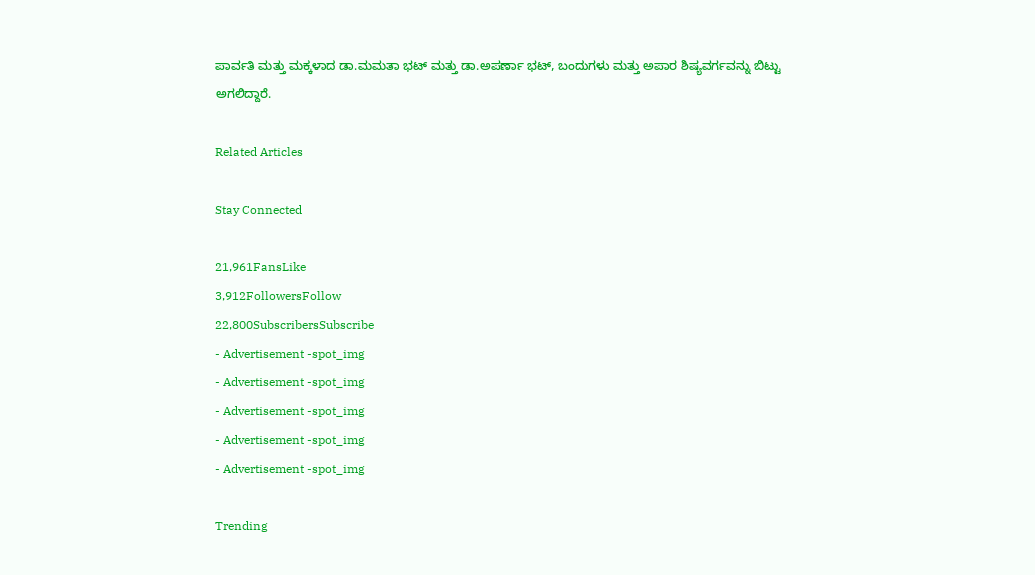ಪಾರ್ವತಿ ಮತ್ತು ಮಕ್ಕಳಾದ ಡಾ.ಮಮತಾ ಭಟ್ ಮತ್ತು ಡಾ.ಅಪರ್ಣಾ ಭಟ್, ಬಂದುಗಳು ಮತ್ತು ಅಪಾರ ಶಿಷ್ಯವರ್ಗವನ್ನು ಬಿಟ್ಟು ಅಗಲಿದ್ದಾರೆ.

Related Articles

Stay Connected

21,961FansLike
3,912FollowersFollow
22,800SubscribersSubscribe
- Advertisement -spot_img
- Advertisement -spot_img
- Advertisement -spot_img
- Advertisement -spot_img
- Advertisement -spot_img

Trending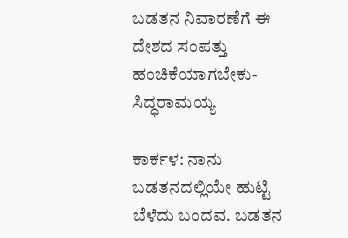ಬಡತನ ನಿವಾರಣೆಗೆ ಈ ದೇಶದ ಸಂಪತ್ತು ಹಂಚಿಕೆಯಾಗಬೇಕು-ಸಿದ್ಧರಾಮಯ್ಯ

ಕಾರ್ಕಳ: ನಾನು ಬಡತನದಲ್ಲಿಯೇ ಹುಟ್ಟಿ ಬೆಳೆದು ಬಂದವ. ಬಡತನ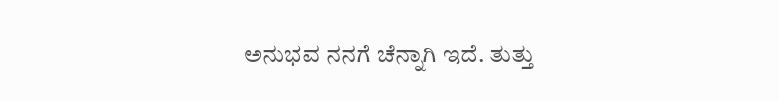ಅನುಭವ ನನಗೆ ಚೆನ್ನಾಗಿ ಇದೆ. ತುತ್ತು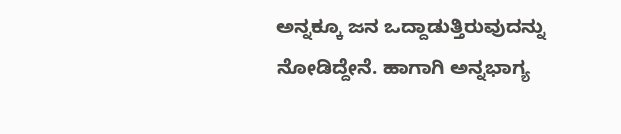ಅನ್ನಕ್ಕೂ ಜನ ಒದ್ದಾಡುತ್ತಿರುವುದನ್ನು ನೋಡಿದ್ದೇನೆ. ಹಾಗಾಗಿ ಅನ್ನಭಾಗ್ಯ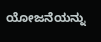ಯೋಜನೆಯನ್ನು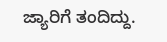ಜ್ಯಾರಿಗೆ ತಂದಿದ್ದು.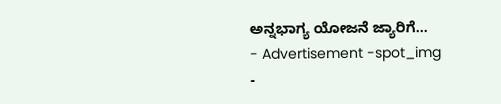ಅನ್ನಭಾಗ್ಯ ಯೋಜನೆ ಜ್ಯಾರಿಗೆ...
- Advertisement -spot_img
-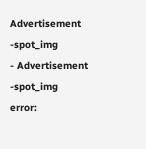Advertisement -spot_img
- Advertisement -spot_img
error: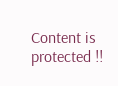Content is protected !!